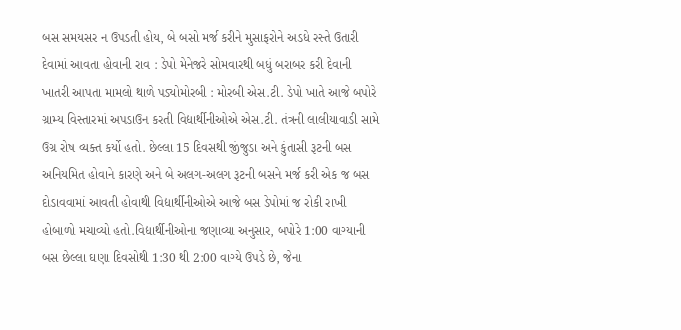બસ સમયસર ન ઉપડતી હોય, બે બસો મર્જ કરીને મુસાફરોને અડધે રસ્તે ઉતારી દેવામાં આવતા હોવાની રાવ : ડેપો મેનેજરે સોમવારથી બધું બરાબર કરી દેવાની ખાતરી આપતા મામલો થાળે પડ્યોમોરબી : મોરબી એસ.ટી. ડેપો ખાતે આજે બપોરે ગ્રામ્ય વિસ્તારમાં અપડાઉન કરતી વિદ્યાર્થીનીઓએ એસ.ટી. તંત્રની લાલીયાવાડી સામે ઉગ્ર રોષ વ્યક્ત કર્યો હતો. છેલ્લા 15 દિવસથી જીંજુડા અને કુંતાસી રૂટની બસ અનિયમિત હોવાને કારણે અને બે અલગ-અલગ રૂટની બસને મર્જ કરી એક જ બસ દોડાવવામાં આવતી હોવાથી વિદ્યાર્થીનીઓએ આજે બસ ડેપોમાં જ રોકી રાખી હોબાળો મચાવ્યો હતો.વિદ્યાર્થીનીઓના જણાવ્યા અનુસાર, બપોરે 1:00 વાગ્યાની બસ છેલ્લા ઘણા દિવસોથી 1:30 થી 2:00 વાગ્યે ઉપડે છે, જેના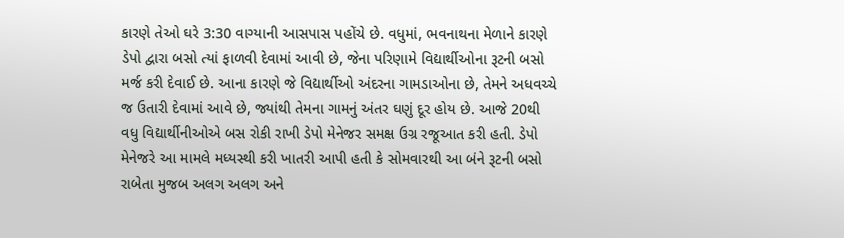કારણે તેઓ ઘરે 3:30 વાગ્યાની આસપાસ પહોંચે છે. વધુમાં, ભવનાથના મેળાને કારણે ડેપો દ્વારા બસો ત્યાં ફાળવી દેવામાં આવી છે, જેના પરિણામે વિદ્યાર્થીઓના રૂટની બસો મર્જ કરી દેવાઈ છે. આના કારણે જે વિદ્યાર્થીઓ અંદરના ગામડાઓના છે, તેમને અધવચ્ચે જ ઉતારી દેવામાં આવે છે, જ્યાંથી તેમના ગામનું અંતર ઘણું દૂર હોય છે. આજે 20થી વધુ વિદ્યાર્થીનીઓએ બસ રોકી રાખી ડેપો મેનેજર સમક્ષ ઉગ્ર રજૂઆત કરી હતી. ડેપો મેનેજરે આ મામલે મધ્યસ્થી કરી ખાતરી આપી હતી કે સોમવારથી આ બંને રૂટની બસો રાબેતા મુજબ અલગ અલગ અને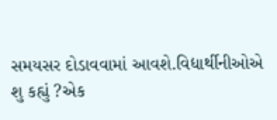સમયસર દોડાવવામાં આવશે.વિદ્યાર્થીનીઓએ શુ કહ્યું ?એક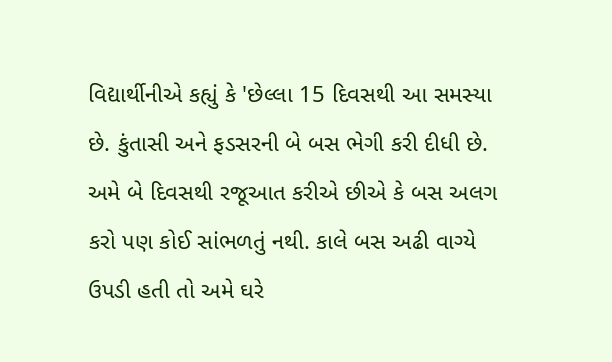વિદ્યાર્થીનીએ કહ્યું કે 'છેલ્લા 15 દિવસથી આ સમસ્યા છે. કુંતાસી અને ફડસરની બે બસ ભેગી કરી દીધી છે. અમે બે દિવસથી રજૂઆત કરીએ છીએ કે બસ અલગ કરો પણ કોઈ સાંભળતું નથી. કાલે બસ અઢી વાગ્યે ઉપડી હતી તો અમે ઘરે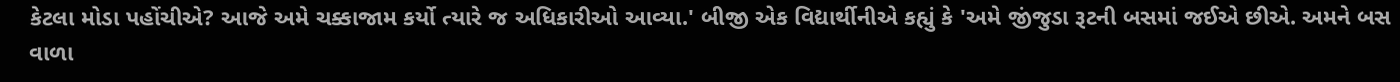કેટલા મોડા પહોંચીએ? આજે અમે ચક્કાજામ કર્યો ત્યારે જ અધિકારીઓ આવ્યા.' બીજી એક વિદ્યાર્થીનીએ કહ્યું કે 'અમે જીંજુડા રૂટની બસમાં જઈએ છીએ. અમને બસ વાળા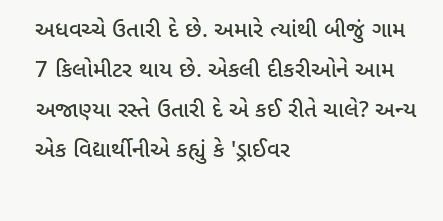અધવચ્ચે ઉતારી દે છે. અમારે ત્યાંથી બીજું ગામ 7 કિલોમીટર થાય છે. એકલી દીકરીઓને આમ અજાણ્યા રસ્તે ઉતારી દે એ કઈ રીતે ચાલે? અન્ય એક વિદ્યાર્થીનીએ કહ્યું કે 'ડ્રાઈવર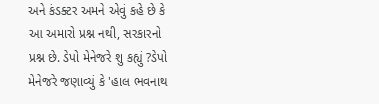અને કંડક્ટર અમને એવું કહે છે કે આ અમારો પ્રશ્ન નથી, સરકારનો પ્રશ્ન છે. ડેપો મેનેજરે શુ કહ્યું ?ડેપો મેનેજરે જણાવ્યું કે 'હાલ ભવનાથ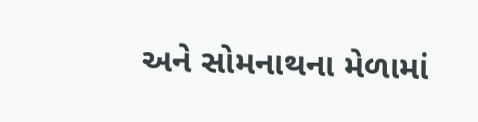અને સોમનાથના મેળામાં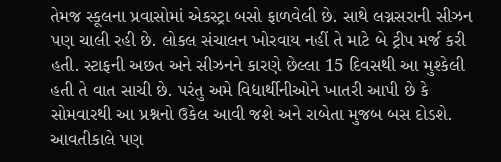તેમજ સ્કૂલના પ્રવાસોમાં એકસ્ટ્રા બસો ફાળવેલી છે. સાથે લગ્નસરાની સીઝન પણ ચાલી રહી છે. લોકલ સંચાલન ખોરવાય નહીં તે માટે બે ટ્રીપ મર્જ કરી હતી. સ્ટાફની અછત અને સીઝનને કારણે છેલ્લા 15 દિવસથી આ મુશ્કેલી હતી તે વાત સાચી છે. પરંતુ અમે વિદ્યાર્થીનીઓને ખાતરી આપી છે કે સોમવારથી આ પ્રશ્નનો ઉકેલ આવી જશે અને રાબેતા મુજબ બસ દોડશે. આવતીકાલે પણ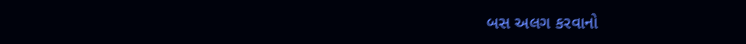બસ અલગ કરવાનો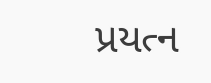પ્રયત્ન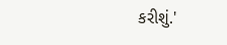કરીશું.'